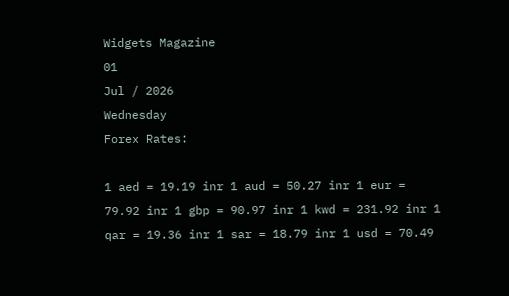Widgets Magazine
01
Jul / 2026
Wednesday
Forex Rates:

1 aed = 19.19 inr 1 aud = 50.27 inr 1 eur = 79.92 inr 1 gbp = 90.97 inr 1 kwd = 231.92 inr 1 qar = 19.36 inr 1 sar = 18.79 inr 1 usd = 70.49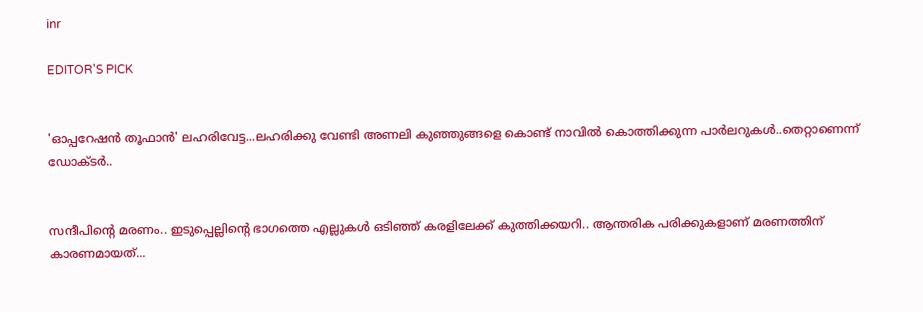inr

EDITOR'S PICK


'ഓപ്പറേഷൻ തൂഫാൻ' ലഹരിവേട്ട...ലഹരിക്കു വേണ്ടി അണലി കുഞ്ഞുങ്ങളെ കൊണ്ട് നാവിൽ കൊത്തിക്കുന്ന പാർലറുകൾ..തെറ്റാണെന്ന് ഡോക്ടർ..


സന്ദീപിന്റെ മരണം.. ഇടുപ്പെല്ലിന്റെ ഭാഗത്തെ എല്ലുകള്‍ ഒടിഞ്ഞ് കരളിലേക്ക് കുത്തിക്കയറി.. ആന്തരിക പരിക്കുകളാണ് മരണത്തിന് കാരണമായത്...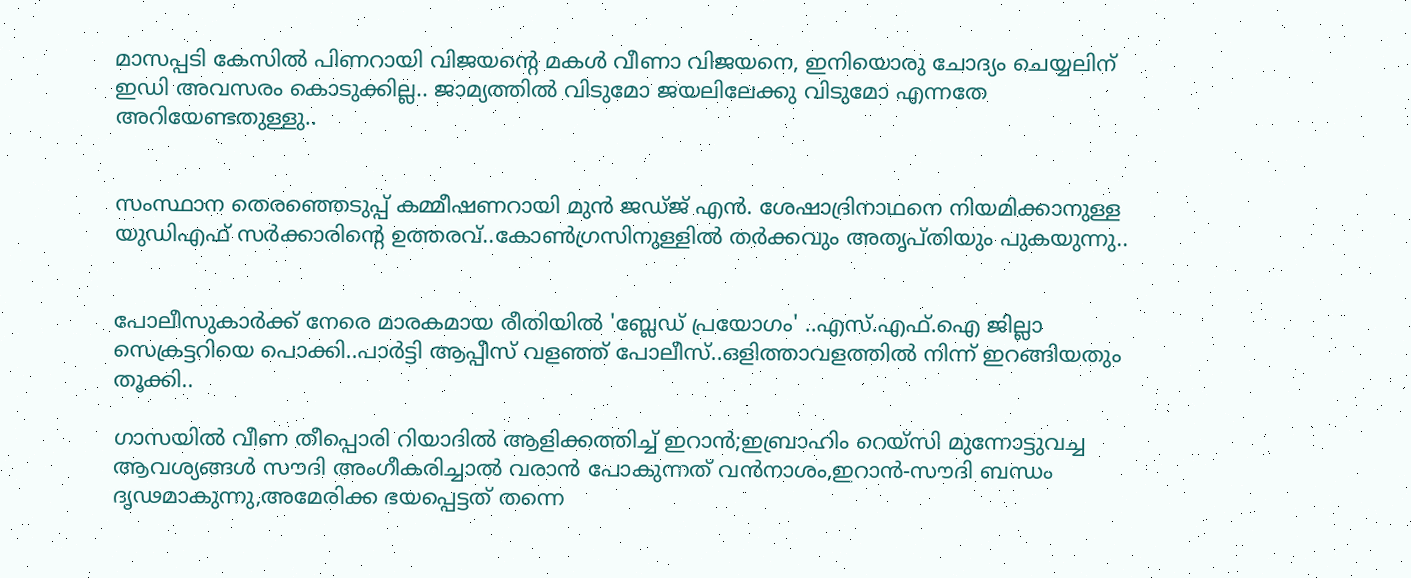മാസപ്പടി കേസില്‍ പിണറായി വിജയന്റെ മകള്‍ വീണാ വിജയനെ, ഇനിയൊരു ചോദ്യം ചെയ്യലിന് ഇഡി അവസരം കൊടുക്കില്ല.. ജാമ്യത്തില്‍ വിടുമോ ജയലിലേക്കു വിടുമോ എന്നതേ അറിയേണ്ടതുള്ളു..


സംസ്ഥാന തെരഞ്ഞെടുപ്പ് കമ്മീഷണറായി മുന്‍ ജഡ്ജ് എന്‍. ശേഷാദ്രിനാഥനെ നിയമിക്കാനുള്ള യുഡിഎഫ് സര്‍ക്കാരിന്റെ ഉത്തരവ്..കോണ്‍ഗ്രസിനുള്ളില്‍ തര്‍ക്കവും അതൃപ്തിയും പുകയുന്നു..


പോലീസുകാര്‍ക്ക് നേരെ മാരകമായ രീതിയില്‍ 'ബ്ലേഡ് പ്രയോഗം' ..എസ്.എഫ്.ഐ ജില്ലാ സെക്രട്ടറിയെ പൊക്കി..പാർട്ടി ആപ്പീസ് വളഞ്ഞ് പോലീസ്..ഒളിത്താവളത്തിൽ നിന്ന് ഇറങ്ങിയതും തൂക്കി..

ഗാസയില്‍ വീണ തീപ്പൊരി റിയാദില്‍ ആളിക്കത്തിച്ച് ഇറാന്‍;ഇബ്രാഹിം റെയ്‌സി മുന്നോട്ടുവച്ച ആവശ്യങ്ങള്‍ സൗദി അംഗീകരിച്ചാല്‍ വരാന്‍ പോകുന്നത് വന്‍നാശം,ഇറാന്‍-സൗദി ബന്ധം ദൃഢമാകുന്നു,അമേരിക്ക ഭയപ്പെട്ടത് തന്നെ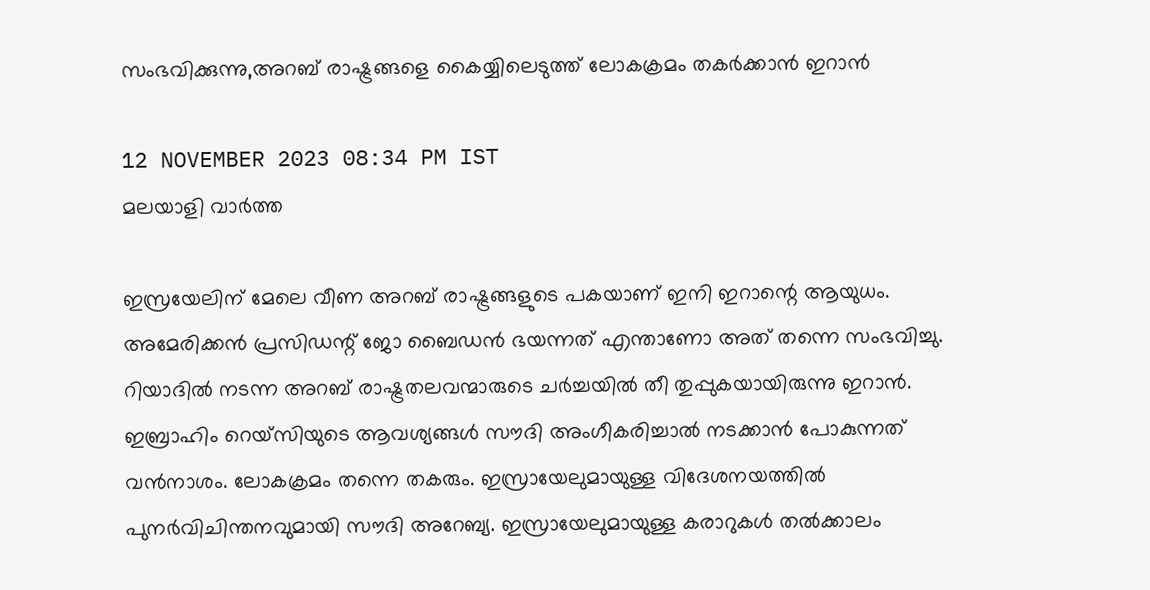സംഭവിക്കുന്നു,അറബ് രാഷ്ട്രങ്ങളെ കൈയ്യിലെടുത്ത് ലോകക്രമം തകര്‍ക്കാന്‍ ഇറാന്‍

12 NOVEMBER 2023 08:34 PM IST
മലയാളി വാര്‍ത്ത

ഇസ്രയേലിന് മേലെ വീണ അറബ് രാഷ്ട്രങ്ങളുടെ പകയാണ് ഇനി ഇറാന്റെ ആയുധം. അമേരിക്കന്‍ പ്രസിഡന്റ് ജോ ബൈഡന്‍ ഭയന്നത് എന്താണോ അത് തന്നെ സംഭവിച്ചു. റിയാദില്‍ നടന്ന അറബ് രാഷ്ട്രതലവന്മാരുടെ ചര്‍ച്ചയില്‍ തീ തുപ്പുകയായിരുന്നു ഇറാന്‍. ഇബ്രാഹിം റെയ്‌സിയുടെ ആവശ്യങ്ങള്‍ സൗദി അംഗീകരിച്ചാല്‍ നടക്കാന്‍ പോകുന്നത് വന്‍നാശം. ലോകക്രമം തന്നെ തകരും. ഇസ്രായേലുമായുള്ള വിദേശനയത്തില്‍ പുനര്‍വിചിന്തനവുമായി സൗദി അറേബ്യ. ഇസ്രായേലുമായുള്ള കരാറുകള്‍ തല്‍ക്കാലം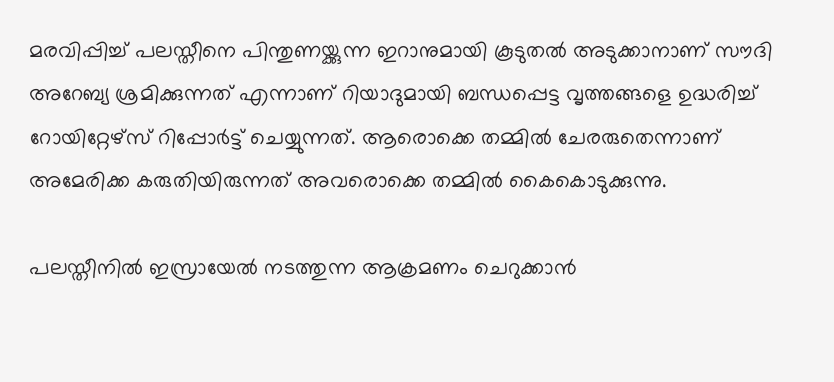മരവിപ്പിച്ച് പലസ്തീനെ പിന്തുണയ്ക്കുന്ന ഇറാനുമായി കൂടുതല്‍ അടുക്കാനാണ് സൗദി അറേബ്യ ശ്രമിക്കുന്നത് എന്നാണ് റിയാദുമായി ബന്ധപ്പെട്ട വൃത്തങ്ങളെ ഉദ്ധരിച്ച് റോയിറ്റേഴ്‌സ് റിപ്പോര്‍ട്ട് ചെയ്യുന്നത്. ആരൊക്കെ തമ്മില്‍ ചേരരുതെന്നാണ് അമേരിക്ക കരുതിയിരുന്നത് അവരൊക്കെ തമ്മില്‍ കൈകൊടുക്കുന്നു.

പലസ്തീനില്‍ ഇസ്രായേല്‍ നടത്തുന്ന ആക്രമണം ചെറുക്കാന്‍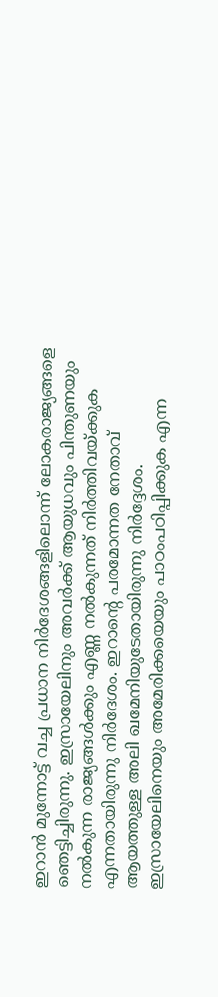ഇറാന്‍ മുന്നോട്ട് വച്ച പ്രധാന നിര്‍ദേശങ്ങളിലൊന്ന് ലോകരാജ്യങ്ങളെ ഞെട്ടിച്ചിരുന്നു. ഇസ്രായേലിനും അവര്‍ക്ക് ആയുധവും പിന്തുണയും നല്‍കുന്ന രാജ്യങ്ങള്‍ക്കും എണ്ണ നല്‍കുന്നത് നിര്‍ത്തിവയ്ക്കുക എന്നതായിരുന്നു നിര്‍ദേശം. ഇറാന്റെ പരമോന്നത നേതാവ് ആയത്തുള്ള അലി ഖമേനിയുടേതായിരുന്നു നിര്‍ദ്ദേശം. ഇസ്രായേലിനെയും അമേരിക്കയെയും പാഠംപഠിപ്പിക്കുക എന്ന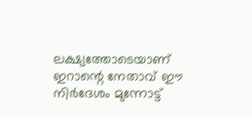ലക്ഷ്യത്തോടെയാണ് ഇറാന്റെ നേതാവ് ഈ നിര്‍ദേശം മുന്നോട്ട്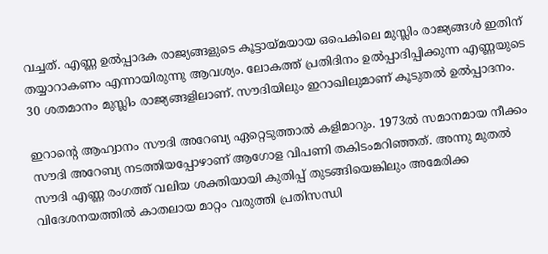വച്ചത്. എണ്ണ ഉല്‍പ്പാദക രാജ്യങ്ങളുടെ കൂട്ടായ്മയായ ഒപെകിലെ മുസ്ലിം രാജ്യങ്ങള്‍ ഇതിന് തയ്യാറാകണം എന്നായിരുന്നു ആവശ്യം. ലോകത്ത് പ്രതിദിനം ഉല്‍പ്പാദിപ്പിക്കുന്ന എണ്ണയുടെ 30 ശതമാനം മുസ്ലിം രാജ്യങ്ങളിലാണ്. സൗദിയിലും ഇറാഖിലുമാണ് കൂടുതല്‍ ഉല്‍പ്പാദനം.

ഇറാന്റെ ആഹ്വാനം സൗദി അറേബ്യ ഏറ്റെടുത്താല്‍ കളിമാറും. 1973ല്‍ സമാനമായ നീക്കം സൗദി അറേബ്യ നടത്തിയപ്പോഴാണ് ആഗോള വിപണി തകിടംമറിഞ്ഞത്. അന്നു മുതല്‍ സൗദി എണ്ണ രംഗത്ത് വലിയ ശക്തിയായി കുതിപ്പ് തുടങ്ങിയെങ്കിലും അമേരിക്ക വിദേശനയത്തില്‍ കാതലായ മാറ്റം വരുത്തി പ്രതിസന്ധി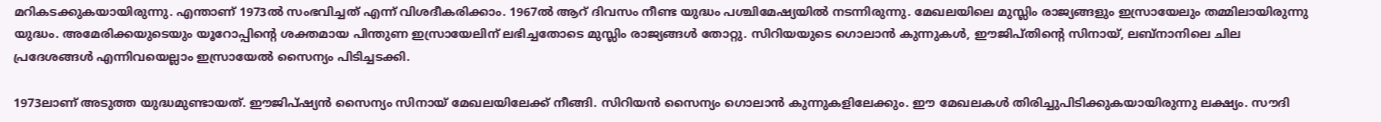മറികടക്കുകയായിരുന്നു. എന്താണ് 1973ല്‍ സംഭവിച്ചത് എന്ന് വിശദീകരിക്കാം. 1967ല്‍ ആറ് ദിവസം നീണ്ട യുദ്ധം പശ്ചിമേഷ്യയില്‍ നടന്നിരുന്നു. മേഖലയിലെ മുസ്ലിം രാജ്യങ്ങളും ഇസ്രായേലും തമ്മിലായിരുന്നു യുദ്ധം. അമേരിക്കയുടെയും യൂറോപ്പിന്റെ ശക്തമായ പിന്തുണ ഇസ്രായേലിന് ലഭിച്ചതോടെ മുസ്ലിം രാജ്യങ്ങള്‍ തോറ്റു. സിറിയയുടെ ഗൊലാന്‍ കുന്നുകള്‍, ഈജിപ്തിന്റെ സിനായ്, ലബ്‌നാനിലെ ചില പ്രദേശങ്ങള്‍ എന്നിവയെല്ലാം ഇസ്രായേല്‍ സൈന്യം പിടിച്ചടക്കി.

1973ലാണ് അടുത്ത യുദ്ധമുണ്ടായത്. ഈജിപ്ഷ്യന്‍ സൈന്യം സിനായ് മേഖലയിലേക്ക് നീങ്ങി. സിറിയന്‍ സൈന്യം ഗൊലാന്‍ കുന്നുകളിലേക്കും. ഈ മേഖലകള്‍ തിരിച്ചുപിടിക്കുകയായിരുന്നു ലക്ഷ്യം. സൗദി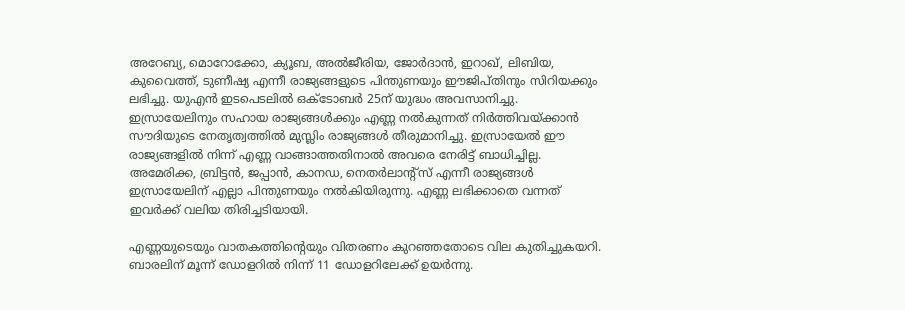അറേബ്യ, മൊറോക്കോ, ക്യൂബ, അല്‍ജീരിയ, ജോര്‍ദാന്‍, ഇറാഖ്, ലിബിയ, കുവൈത്ത്, ടുണീഷ്യ എന്നീ രാജ്യങ്ങളുടെ പിന്തുണയും ഈജിപ്തിനും സിറിയക്കും ലഭിച്ചു. യുഎന്‍ ഇടപെടലില്‍ ഒക്ടോബര്‍ 25ന് യുദ്ധം അവസാനിച്ചു. ഇസ്രായേലിനും സഹായ രാജ്യങ്ങള്‍ക്കും എണ്ണ നല്‍കുന്നത് നിര്‍ത്തിവയ്ക്കാന്‍ സൗദിയുടെ നേതൃത്വത്തില്‍ മുസ്ലിം രാജ്യങ്ങള്‍ തീരുമാനിച്ചു. ഇസ്രായേല്‍ ഈ രാജ്യങ്ങളില്‍ നിന്ന് എണ്ണ വാങ്ങാത്തതിനാല്‍ അവരെ നേരിട്ട് ബാധിച്ചില്ല. അമേരിക്ക, ബ്രിട്ടന്‍, ജപ്പാന്‍, കാനഡ, നെതര്‍ലാന്റ്‌സ് എന്നീ രാജ്യങ്ങള്‍ ഇസ്രായേലിന് എല്ലാ പിന്തുണയും നല്‍കിയിരുന്നു. എണ്ണ ലഭിക്കാതെ വന്നത് ഇവര്‍ക്ക് വലിയ തിരിച്ചടിയായി.

എണ്ണയുടെയും വാതകത്തിന്റെയും വിതരണം കുറഞ്ഞതോടെ വില കുതിച്ചുകയറി. ബാരലിന് മൂന്ന് ഡോളറില്‍ നിന്ന് 11 ഡോളറിലേക്ക് ഉയര്‍ന്നു.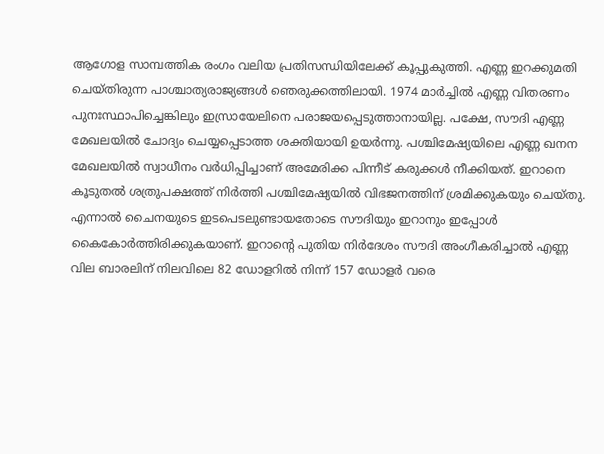ആഗോള സാമ്പത്തിക രംഗം വലിയ പ്രതിസന്ധിയിലേക്ക് കൂപ്പുകുത്തി. എണ്ണ ഇറക്കുമതി ചെയ്തിരുന്ന പാശ്ചാത്യരാജ്യങ്ങള്‍ ഞെരുക്കത്തിലായി. 1974 മാര്‍ച്ചില്‍ എണ്ണ വിതരണം പുനഃസ്ഥാപിച്ചെങ്കിലും ഇസ്രായേലിനെ പരാജയപ്പെടുത്താനായില്ല. പക്ഷേ, സൗദി എണ്ണ മേഖലയില്‍ ചോദ്യം ചെയ്യപ്പെടാത്ത ശക്തിയായി ഉയര്‍ന്നു. പശ്ചിമേഷ്യയിലെ എണ്ണ ഖനന മേഖലയില്‍ സ്വാധീനം വര്‍ധിപ്പിച്ചാണ് അമേരിക്ക പിന്നീട് കരുക്കള്‍ നീക്കിയത്. ഇറാനെ കൂടുതല്‍ ശത്രുപക്ഷത്ത് നിര്‍ത്തി പശ്ചിമേഷ്യയില്‍ വിഭജനത്തിന് ശ്രമിക്കുകയും ചെയ്തു. എന്നാല്‍ ചൈനയുടെ ഇടപെടലുണ്ടായതോടെ സൗദിയും ഇറാനും ഇപ്പോള്‍ കൈകോര്‍ത്തിരിക്കുകയാണ്. ഇറാന്റെ പുതിയ നിര്‍ദേശം സൗദി അംഗീകരിച്ചാല്‍ എണ്ണ വില ബാരലിന് നിലവിലെ 82 ഡോളറില്‍ നിന്ന് 157 ഡോളര്‍ വരെ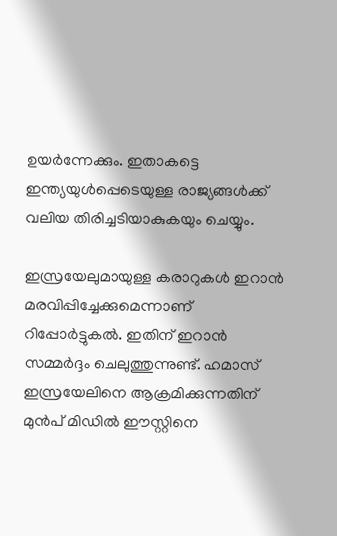ഉയര്‍ന്നേക്കും. ഇതാകട്ടെ ഇന്ത്യയുള്‍പ്പെടെയുള്ള രാജ്യങ്ങള്‍ക്ക് വലിയ തിരിച്ചടിയാകുകയും ചെയ്യും.

ഇസ്രയേലുമായുള്ള കരാറുകള്‍ ഇറാന്‍ മരവിപ്പിച്ചേക്കുമെന്നാണ് റിപ്പോര്‍ട്ടുകല്‍. ഇതിന് ഇറാന്‍ സമ്മര്‍ദ്ദം ചെലുത്തുന്നുണ്ട്. ഹമാസ് ഇസ്രയേലിനെ ആക്രമിക്കുന്നതിന് മുന്‍പ് മിഡില്‍ ഈസ്റ്റിനെ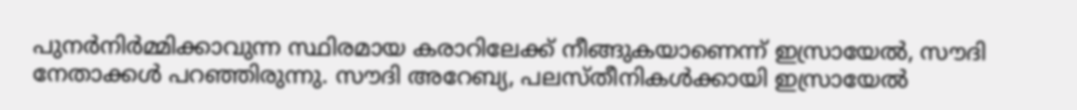പുനര്‍നിര്‍മ്മിക്കാവുന്ന സ്ഥിരമായ കരാറിലേക്ക് നീങ്ങുകയാണെന്ന് ഇസ്രായേല്‍, സൗദി നേതാക്കള്‍ പറഞ്ഞിരുന്നു. സൗദി അറേബ്യ, പലസ്തീനികള്‍ക്കായി ഇസ്രായേല്‍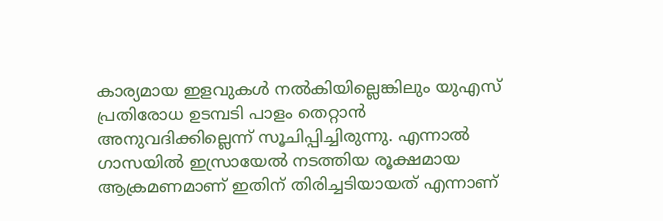കാര്യമായ ഇളവുകള്‍ നല്‍കിയില്ലെങ്കിലും യുഎസ് പ്രതിരോധ ഉടമ്പടി പാളം തെറ്റാന്‍ അനുവദിക്കില്ലെന്ന് സൂചിപ്പിച്ചിരുന്നു. എന്നാല്‍ ഗാസയില്‍ ഇസ്രായേല്‍ നടത്തിയ രൂക്ഷമായ ആക്രമണമാണ് ഇതിന് തിരിച്ചടിയായത് എന്നാണ്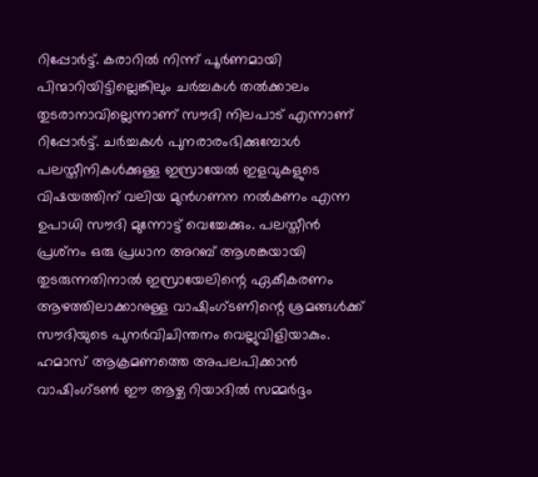റിപ്പോര്‍ട്ട്. കരാറില്‍ നിന്ന് പൂര്‍ണമായി പിന്മാറിയിട്ടില്ലെങ്കിലും ചര്‍ച്ചകള്‍ തല്‍ക്കാലം തുടരാനാവില്ലെന്നാണ് സൗദി നിലപാട് എന്നാണ് റിപ്പോര്‍ട്ട്. ചര്‍ച്ചകള്‍ പുനരാരംഭിക്കുമ്പോള്‍ പലസ്തീനികള്‍ക്കുള്ള ഇസ്രായേല്‍ ഇളവുകളുടെ വിഷയത്തിന് വലിയ മുന്‍ഗണന നല്‍കണം എന്ന ഉപാധി സൗദി മുന്നോട്ട് വെച്ചേക്കും. പലസ്തീന്‍ പ്രശ്‌നം ഒരു പ്രധാന അറബ് ആശങ്കയായി തുടരുന്നതിനാല്‍ ഇസ്രായേലിന്റെ ഏകീകരണം ആഴത്തിലാക്കാനുള്ള വാഷിംഗ്ടണിന്റെ ശ്രമങ്ങള്‍ക്ക് സൗദിയുടെ പുനര്‍വിചിന്തനം വെല്ലുവിളിയാകും. ഹമാസ് ആക്രമണത്തെ അപലപിക്കാന്‍ വാഷിംഗ്ടണ്‍ ഈ ആഴ്ച റിയാദില്‍ സമ്മര്‍ദ്ദം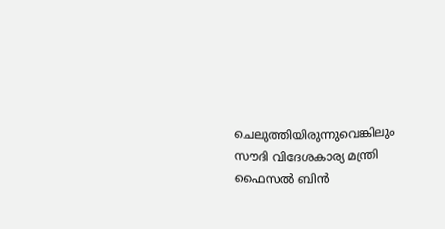ചെലുത്തിയിരുന്നുവെങ്കിലും സൗദി വിദേശകാര്യ മന്ത്രി ഫൈസല്‍ ബിന്‍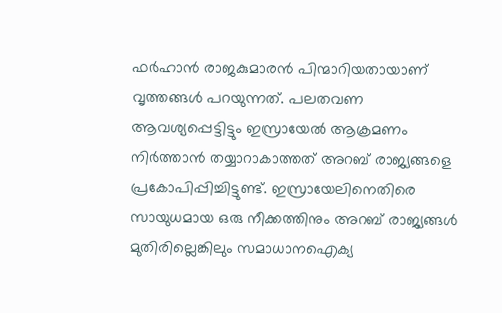ഫര്‍ഹാന്‍ രാജകുമാരന്‍ പിന്മാറിയതായാണ് വൃത്തങ്ങള്‍ പറയുന്നത്. പലതവണ ആവശ്യപ്പെട്ടിട്ടും ഇസ്രായേല്‍ ആക്രമണം നിര്‍ത്താന്‍ തയ്യാറാകാത്തത് അറബ് രാജ്യങ്ങളെ പ്രകോപിപ്പിച്ചിട്ടുണ്ട്. ഇസ്രായേലിനെതിരെ സായുധമായ ഒരു നീക്കത്തിനും അറബ് രാജ്യങ്ങള്‍ മുതിരില്ലെങ്കിലും സമാധാനഐക്യ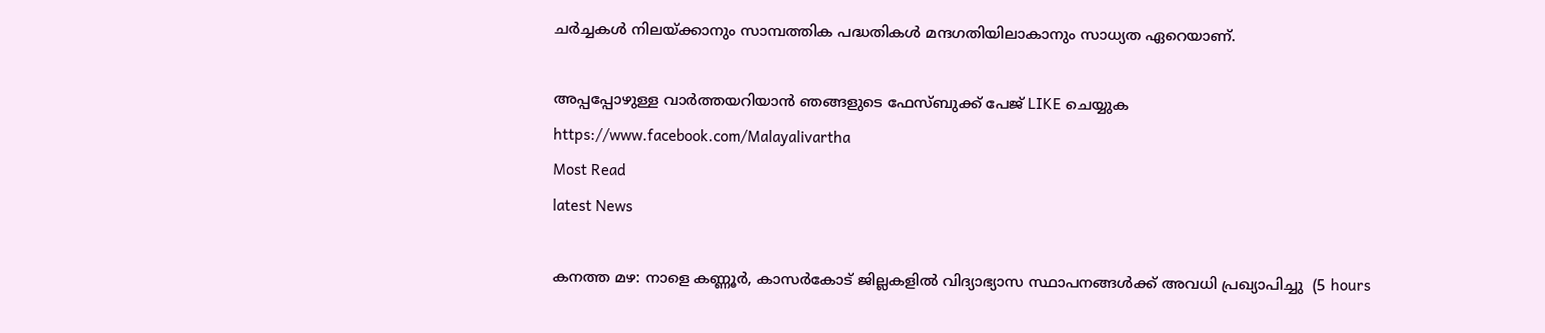ചര്‍ച്ചകള്‍ നിലയ്ക്കാനും സാമ്പത്തിക പദ്ധതികള്‍ മന്ദഗതിയിലാകാനും സാധ്യത ഏറെയാണ്.

അപ്പപ്പോഴുള്ള വാര്‍ത്തയറിയാന്‍ ഞങ്ങളുടെ ഫേസ്‌ബുക്ക്‌ പേജ് LIKE ചെയ്യുക
https://www.facebook.com/Malayalivartha
Most Read
latest News

കനത്ത മഴ: നാളെ കണ്ണൂര്‍, കാസര്‍കോട് ജില്ലകളില്‍ വിദ്യാഭ്യാസ സ്ഥാപനങ്ങള്‍ക്ക് അവധി പ്രഖ്യാപിച്ചു  (5 hours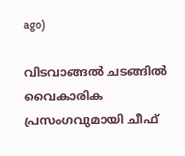ago)

വിടവാങ്ങല്‍ ചടങ്ങില്‍ വൈകാരിക പ്രസംഗവുമായി ചീഫ്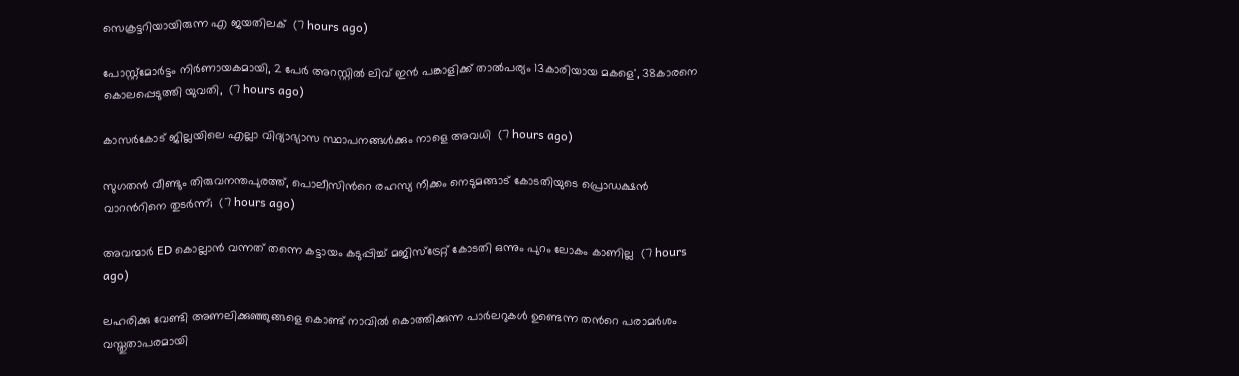സെക്രട്ടറിയായിരുന്ന എ ജയതിലക്  (7 hours ago)

പോസ്റ്റ്മോർട്ടം നിർണായകമായി, 2 പേർ അറസ്റ്റിൽ ലിവ് ഇൻ പങ്കാളിക്ക് താൽപര്യം 13കാരിയായ മകളെ', 38കാരനെ കൊലപ്പെടുത്തി യുവതി,  (7 hours ago)

കാസർകോട് ജില്ലയിലെ എല്ലാ വിദ്യാഭ്യാസ സ്ഥാപനങ്ങൾക്കും നാളെ അവധി  (7 hours ago)

സുഗതൻ വീണ്ടും തിരുവനന്തപുരത്ത്, പൊലീസിന്‍റെ രഹസ്യ നീക്കം നെടുമങ്ങാട് കോടതിയുടെ പ്രൊഡക്ഷൻ വാറന്‍റിനെ തുടർന്ന്;  (7 hours ago)

അവന്മാർ ED കൊല്ലാൻ വന്നത് തന്നെ കട്ടായം കടുപ്പിച്ച് മജിസ്ട്രേറ്റ് കോടതി ഒന്നും പുറം ലോകം കാണില്ല  (7 hours ago)

ലഹരിക്കു വേണ്ടി അണലിക്കുഞ്ഞുങ്ങളെ കൊണ്ട് നാവിൽ കൊത്തിക്കുന്ന പാർലറുകൾ ഉണ്ടെന്ന തന്‍റെ പരാമർശം വസ്തുതാപരമായി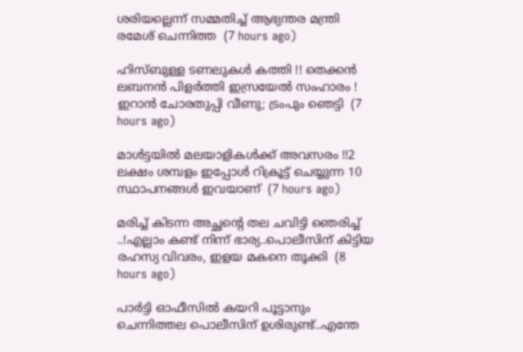ശരിയല്ലെന്ന് സമ്മതിച്ച് ആഭ്യന്തര മന്ത്രി രമേശ് ചെന്നിത്ത  (7 hours ago)

ഹിസ്ബുള്ള ടണലുകള്‍ കത്തി !! തെക്കന്‍ ലബനന്‍ പിളര്‍ത്തി ഇസ്രയേല്‍ സംഹാരം ! ഇറാന്‍ ചോരതുപ്പി വീണു; ട്രംപും ഞെട്ടി  (7 hours ago)

മാൾട്ടയിൽ മലയാളികൾക്ക് അവസരം !!2 ലക്ഷം ശമ്പളം ഇപ്പോൾ റിക്രൂട്ട് ചെയ്യുന്ന 10 സ്ഥാപനങ്ങൾ ഇവയാണ്  (7 hours ago)

മരിച്ച് കിടന്ന അച്ഛന്റെ തല ചവിട്ടി ഞെരിച്ച് ..!എല്ലാം കണ്ട് നിന്ന് ഭാര്യ..പൊലീസിന് കിട്ടിയ രഹസ്യ വിവരം, ഇളയ മകനെ തൂക്കി  (8 hours ago)

പാർട്ടി ഓഫീസിൽ കയറി പൂട്ടാനും ചെന്നിത്തല പൊലീസിന് ഉശിരുണ്ട്..എന്തേ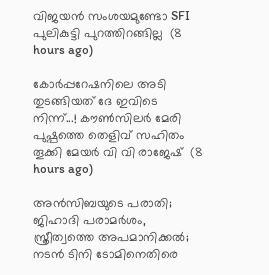വിജയൻ സംശയമുണ്ടോ SFI പുലികുട്ടി പുറത്തിറങ്ങില്ല  (8 hours ago)

കോർപ്പറേഷനിലെ അടി തുടങ്ങിയത് ദേ ഇവിടെ നിന്ന്...! കൗൺസിലർ മേരി പുഷ്പത്തെ തെളിവ് സഹിതം തൂക്കി മേയർ വി വി രാജേഷ്  (8 hours ago)

അൻസിബയുടെ പരാതി; ജിഹാദി പരാമർശം, സ്ത്രീത്വത്തെ അപമാനിക്കൽ; നടൻ ടിനി ടോമിനെതിരെ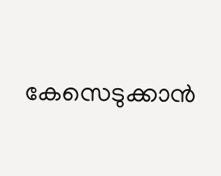കേസെടുക്കാൻ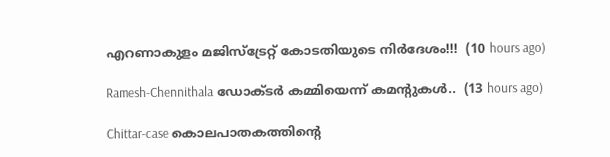എറണാകുളം മജിസ്ട്രേറ്റ് കോടതിയുടെ നിർദേശം!!!  (10 hours ago)

Ramesh-Chennithala ഡോക്ടർ കമ്മിയെന്ന് കമന്റുകൾ..  (13 hours ago)

Chittar-case കൊലപാതകത്തിന്റെ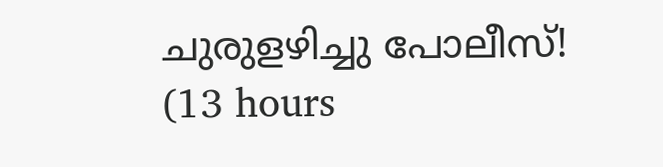ചുരുളഴിച്ചു പോലീസ്!  (13 hours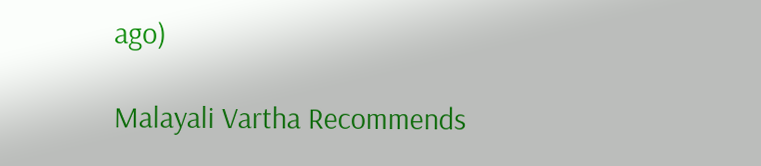ago)

Malayali Vartha Recommends